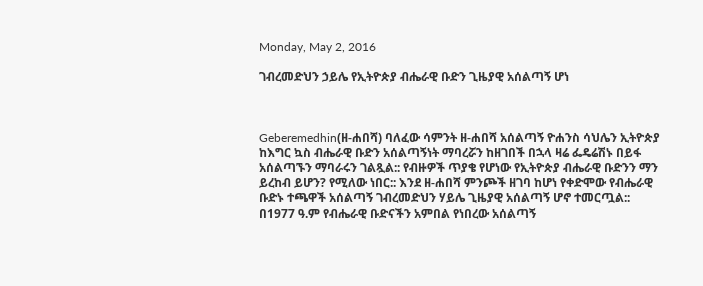Monday, May 2, 2016

ገብረመድህን ኃይሌ የኢትዮጵያ ብሔራዊ ቡድን ጊዜያዊ አሰልጣኝ ሆነ



Geberemedhin(ዘ-ሐበሻ) ባለፈው ሳምንት ዘ-ሐበሻ አሰልጣኝ ዮሐንስ ሳህሌን ኢትዮጵያ ከእግር ኳስ ብሔራዊ ቡድን አሰልጣኝነት ማባረሯን ከዘገበች በኋላ ዛሬ ፌዴሬሽኑ በይፋ አሰልጣኙን ማባራሩን ገልጿል:: የብዙዎች ጥያቄ የሆነው የኢትዮጵያ ብሔራዊ ቡድንን ማን ይረከብ ይሆን? የሚለው ነበር:: እንደ ዘ-ሐበሻ ምንጮች ዘገባ ከሆነ የቀድሞው የብሔራዊ ቡድኑ ተጫዋች አሰልጣኝ ገብረመድህን ሃይሌ ጊዜያዊ አሰልጣኝ ሆኖ ተመርጧል::
በ1977 ዓ.ም የብሔራዊ ቡድናችን አምበል የነበረው አሰልጣኝ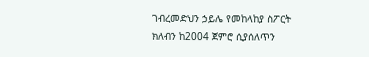ገብረመድህን ኃይሌ የመከላከያ ስፖርት ክለብን ከ2004 ጀምሮ ሲያሰለጥን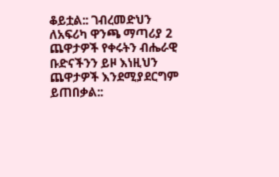ቆይቷል:: ገብረመድህን ለአፍሪካ ዋንጫ ማጣሪያ 2 ጨዋታዎች የቀሩትን ብሔራዊ ቡድናችንን ይዞ እነዚህን ጨዋታዎች እንደሚያደርግም ይጠበቃል::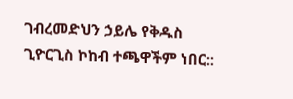ገብረመድህን ኃይሌ የቅዱስ ጊዮርጊስ ኮከብ ተጫዋችም ነበር::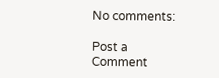No comments:

Post a Comment